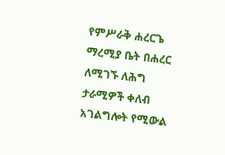የምሥራቅ ሐረርጌ ማረሚያ ቤት በሐረር ለሚገኙ ለሕግ ታራሚዎች ቀለብ አገልግሎት የሚውል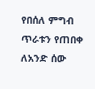የበሰለ ምግብ ጥራቱን የጠበቀ ለአንድ ሰው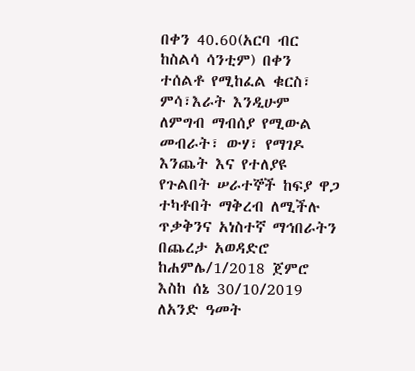በቀን 40.60(አርባ ብር ከስልሳ ሳንቲም) በቀን ተሰልቶ የሚከፈል ቁርስ፣ ምሳ፣እራት እንዲሁም ለምግብ ማብሰያ የሚውል መብራት፣ ውሃ፣ የማገዶ እንጨት እና የተለያዩ የጉልበት ሠራተኞች ከፍያ ዋጋ ተካቶበት ማቅረብ ለሚችሉ ጥቃቅንና አነስተኛ ማኅበራትን በጨረታ አወዳድሮ ከሐምሌ/1/2018 ጀምሮ እስከ ሰኔ 30/10/2019 ለአንድ ዓመት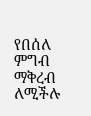የበሰለ ምግብ ማቅረብ ለሚችሉ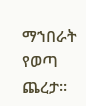ማኀበራት የወጣ ጨረታ፡፡